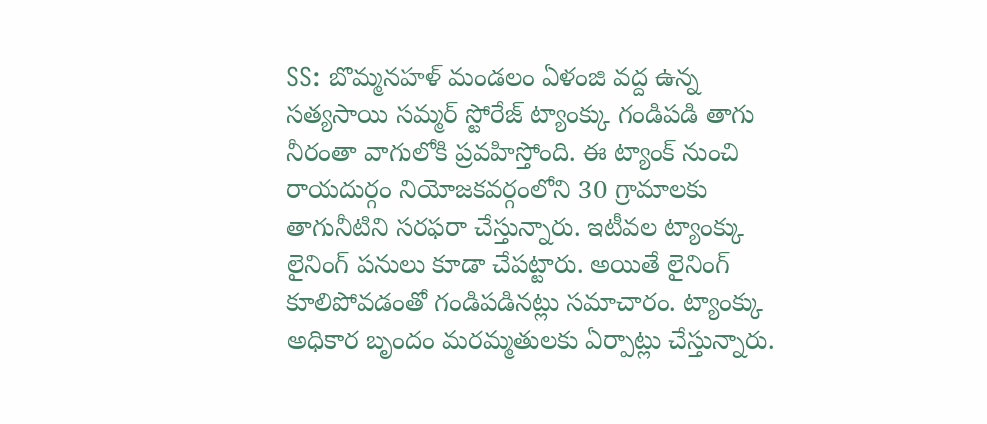SS: బొమ్మనహళ్ మండలం ఏళంజి వద్ద ఉన్న సత్యసాయి సమ్మర్ స్టోరేజ్ ట్యాంక్కు గండిపడి తాగు నీరంతా వాగులోకి ప్రవహిస్తోంది. ఈ ట్యాంక్ నుంచి రాయదుర్గం నియోజకవర్గంలోని 30 గ్రామాలకు తాగునీటిని సరఫరా చేస్తున్నారు. ఇటీవల ట్యాంక్కు లైనింగ్ పనులు కూడా చేపట్టారు. అయితే లైనింగ్ కూలిపోవడంతో గండిపడినట్లు సమాచారం. ట్యాంక్కు అధికార బృందం మరమ్మతులకు ఏర్పాట్లు చేస్తున్నారు.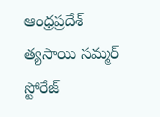ఆంధ్రప్రదేశ్
త్యసాయి సమ్మర్ స్టోరేజ్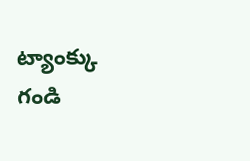ట్యాంక్కు గండి